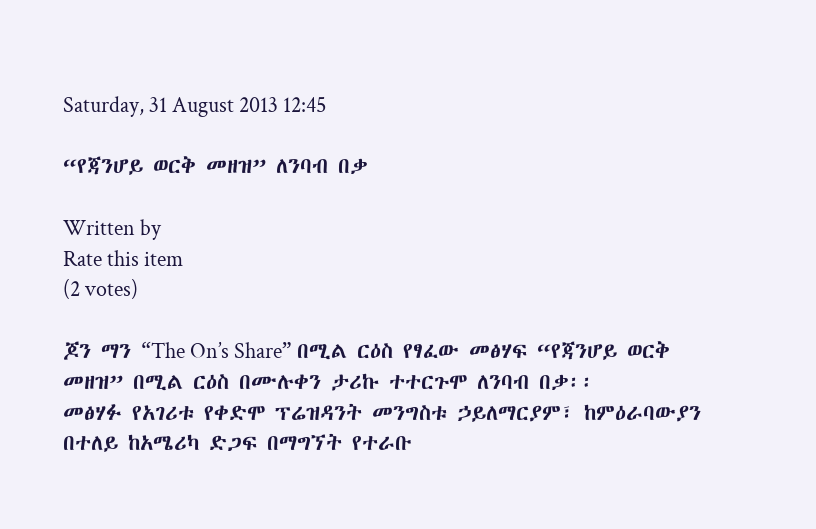Saturday, 31 August 2013 12:45

“የጃንሆይ ወርቅ መዘዝ” ለንባብ በቃ

Written by
Rate this item
(2 votes)

ጆን ማን “The On’s Share” በሚል ርዕስ የፃፈው መፅሃፍ “የጃንሆይ ወርቅ መዘዝ” በሚል ርዕስ በሙሉቀን ታሪኩ ተተርጉሞ ለንባብ በቃ፡፡
መፅሃፉ የአገሪቱ የቀድሞ ፕሬዝዳንት መንግስቱ ኃይለማርያም፣ ከምዕራባውያን በተለይ ከአሜሪካ ድጋፍ በማግኘት የተራቡ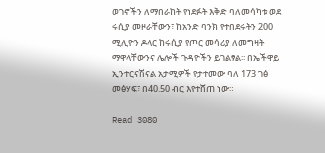ወገኖችን ለማበራከት የነደፉት እቅድ ባለመሳካቱ ወደ ሩሲያ መዞራቸውን፣ ከአንድ ባንክ የተበደሩትን 200 ሚሊዮን ዶላር ከሩሲያ የጦር መሳሪያ ለመግዛት ማዋላቸውንና ሌሎች ጉዳዮችን ይገልፃል፡፡ በኤችዋይ ኢንተርናሽናል አታሚዎች የታተመው ባለ 173 ገፅ መፅሃፍ፣ በ40.50 ብር እየተሸጠ ነው።

Read 3080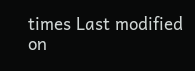times Last modified on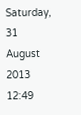Saturday, 31 August 2013 12:49